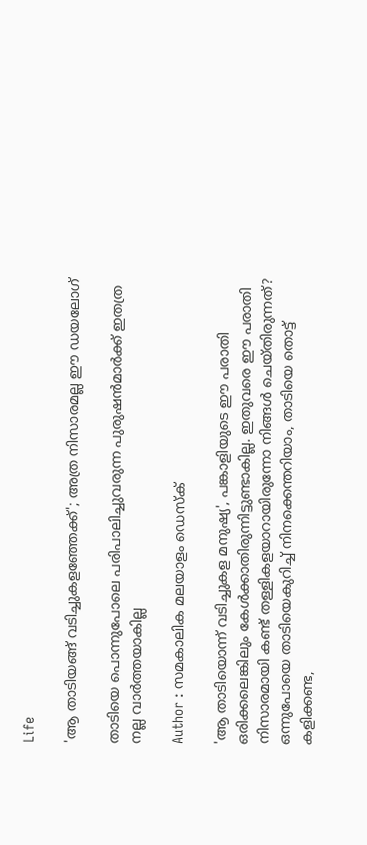Life

'ആ താടിയങ്ങ് വടിച്ചുകളഞ്ഞേക്ക്'; അത്ര നിസാരമല്ല ഈ ഡയലോഗ്

താടിയെ പൊന്നുപോലെ പരിപാലിച്ചുവരുന്ന പുരുഷന്‍മാര്‍ക്ക് ഇതത്ര നല്ല വാര്‍ത്തയാകില്ല

Author : സമകാലിക മലയാളം ഡെസ്ക്

'ആ താടിയൊന്ന് വടിച്ചുകള മനുഷ്യ', പങ്കാളിയുടെ ഈ പരാതി ഒരിക്കലെങ്കിലും കേള്‍ക്കാതിരുന്നിട്ടുണ്ടാകില്ല. ഇതുവരെ ഈ പരാതി നിസാരമായി കണ്ട് തള്ളികളയാറായിരുന്നോ നിങ്ങള്‍ ചെയ്തിരുന്നത്? ഒന്നുപോയെ താടിയെകുറിച്ച് നിനക്കെന്തറിയാം, താടിയെ തൊട്ട് കളിക്കണ്ട,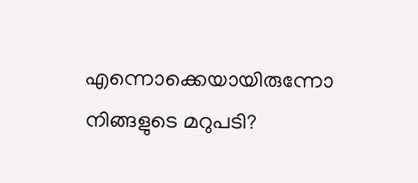എന്നൊക്കെയായിരുന്നോ നിങ്ങളുടെ മറുപടി?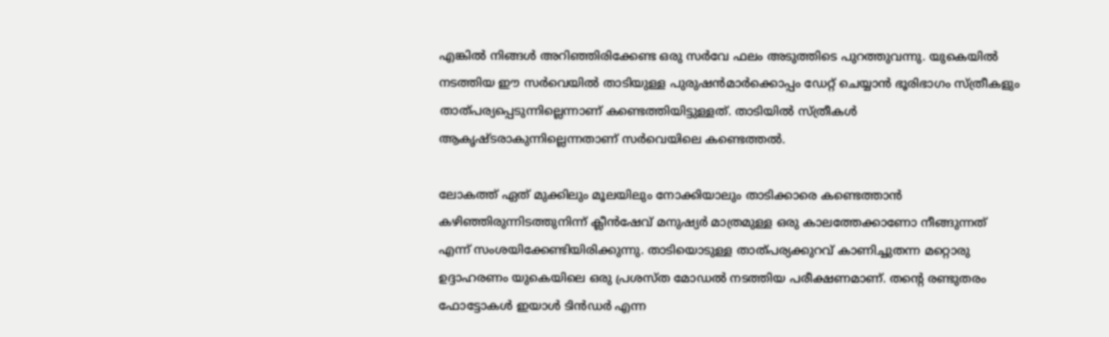എങ്കില്‍ നിങ്ങള്‍ അറിഞ്ഞിരിക്കേണ്ട ഒരു സര്‍വേ ഫലം അടുത്തിടെ പുറത്തുവന്നു. യുകെയില്‍ നടത്തിയ ഈ സര്‍വെയില്‍ താടിയുള്ള പുരുഷന്‍മാര്‍ക്കൊപ്പം ഡേറ്റ് ചെയ്യാന്‍ ഭൂരിഭാഗം സ്ത്രീകളും താത്പര്യപ്പെടുന്നില്ലെന്നാണ് കണ്ടെത്തിയിട്ടുള്ളത്. താടിയില്‍ സ്ത്രീകള്‍ ആകൃഷ്ടരാകുന്നില്ലെന്നതാണ് സര്‍വെയിലെ കണ്ടെത്തല്‍.

ലോകത്ത് ഏത് മുക്കിലും മൂലയിലും നോക്കിയാലും താടിക്കാരെ കണ്ടെത്താന്‍ കഴിഞ്ഞിരുന്നിടത്തുനിന്ന് ക്ലീന്‍ഷേവ് മനുഷ്യര്‍ മാത്രമുള്ള ഒരു കാലത്തേക്കാണോ നീങ്ങുന്നത് എന്ന് സംശയിക്കേണ്ടിയിരിക്കുന്നു. താടിയൊടുള്ള താത്പര്യക്കുറവ് കാണിച്ചുതന്ന മറ്റൊരു ഉദ്ദാഹരണം യുകെയിലെ ഒരു പ്രശസ്ത മോഡല്‍ നടത്തിയ പരീക്ഷണമാണ്. തന്റെ രണ്ടുതരം ഫോട്ടോകള്‍ ഇയാള്‍ ടിന്‍ഡര്‍ എന്ന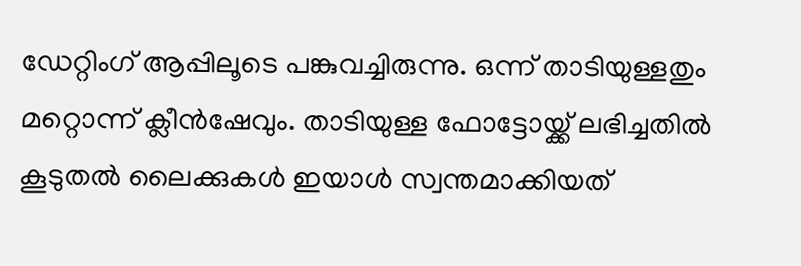ഡേറ്റിംഗ് ആപ്പിലൂടെ പങ്കുവച്ചിരുന്നു. ഒന്ന് താടിയുള്ളതും മറ്റൊന്ന് ക്ലീന്‍ഷേവും. താടിയുള്ള ഫോട്ടോയ്ക്ക് ലഭിച്ചതില്‍ കൂടുതല്‍ ലൈക്കുകള്‍ ഇയാള്‍ സ്വന്തമാക്കിയത്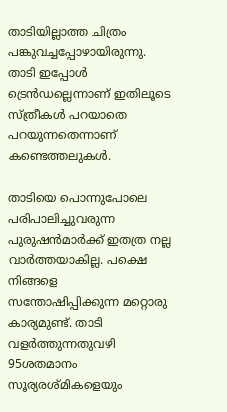താടിയില്ലാത്ത ചിത്രം പങ്കുവച്ചപ്പോഴായിരുന്നു. താടി ഇപ്പോള്‍ ട്രെന്‍ഡല്ലെന്നാണ് ഇതിലൂടെ സ്ത്രീകള്‍ പറയാതെ പറയുന്നതെന്നാണ് കണ്ടെത്തലുകള്‍.

താടിയെ പൊന്നുപോലെ പരിപാലിച്ചുവരുന്ന പുരുഷന്‍മാര്‍ക്ക് ഇതത്ര നല്ല വാര്‍ത്തയാകില്ല. പക്ഷെ നിങ്ങളെ സന്തോഷിപ്പിക്കുന്ന മറ്റൊരു കാര്യമുണ്ട്. താടി വളര്‍ത്തുന്നതുവഴി 95ശതമാനം സൂര്യരശ്മികളെയും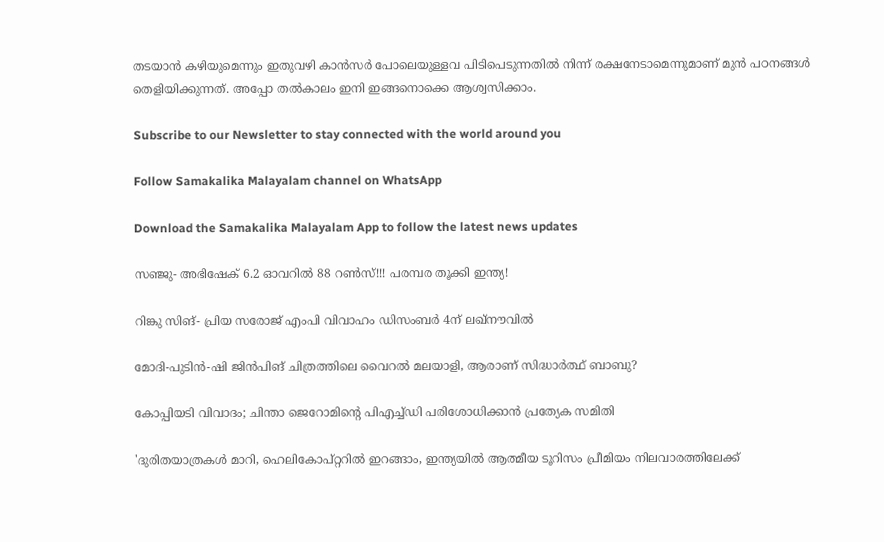തടയാന്‍ കഴിയുമെന്നും ഇതുവഴി കാന്‍സര്‍ പോലെയുള്ളവ പിടിപെടുന്നതില്‍ നിന്ന് രക്ഷനേടാമെന്നുമാണ് മുന്‍ പഠനങ്ങള്‍ തെളിയിക്കുന്നത്. അപ്പോ തല്‍കാലം ഇനി ഇങ്ങനൊക്കെ ആശ്വസിക്കാം.

Subscribe to our Newsletter to stay connected with the world around you

Follow Samakalika Malayalam channel on WhatsApp

Download the Samakalika Malayalam App to follow the latest news updates

സഞ്ജു- അഭിഷേക് 6.2 ഓവറില്‍ 88 റണ്‍സ്!!! പരമ്പര തൂക്കി ഇന്ത്യ!

റിങ്കു സിങ്- പ്രിയ സരോജ് എംപി വിവാഹം ഡിസംബര്‍ 4ന് ലഖ്‌നൗവില്‍

മോദി-പുടിന്‍-ഷി ജിന്‍പിങ് ചിത്രത്തിലെ വൈറല്‍ മലയാളി, ആരാണ് സിദ്ധാര്‍ത്ഥ് ബാബു?

കോപ്പിയടി വിവാദം; ചിന്താ ജെറോമിന്റെ പിഎച്ച്ഡി പരിശോധിക്കാൻ പ്രത്യേക സമിതി

'ദുരിതയാത്രകള്‍ മാറി, ഹെലികോപ്റ്ററില്‍ ഇറങ്ങാം, ഇന്ത്യയില്‍ ആത്മീയ ടൂറിസം പ്രീമിയം നിലവാരത്തിലേക്ക്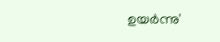ഉയര്‍ന്നു'